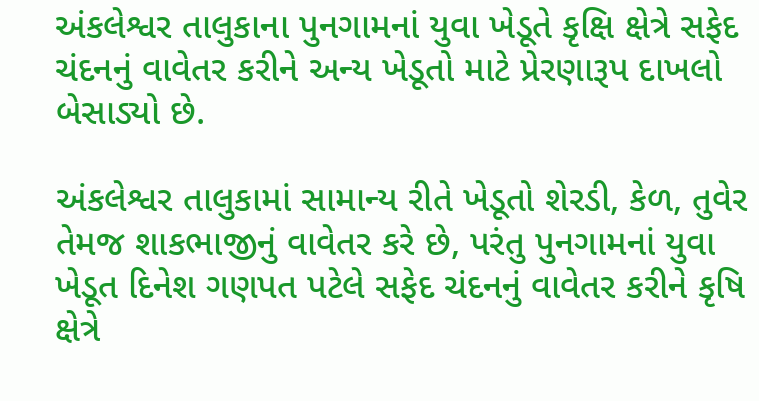અંકલેશ્વર તાલુકાના પુનગામનાં યુવા ખેડૂતે કૃક્ષિ ક્ષેત્રે સફેદ ચંદનનું વાવેતર કરીને અન્ય ખેડૂતો માટે પ્રેરણારૂપ દાખલો બેસાડ્યો છે.

અંકલેશ્વર તાલુકામાં સામાન્ય રીતે ખેડૂતો શેરડી, કેળ, તુવેર તેમજ શાકભાજીનું વાવેતર કરે છે, પરંતુ પુનગામનાં યુવા ખેડૂત દિનેશ ગણપત પટેલે સફેદ ચંદનનું વાવેતર કરીને કૃષિ ક્ષેત્રે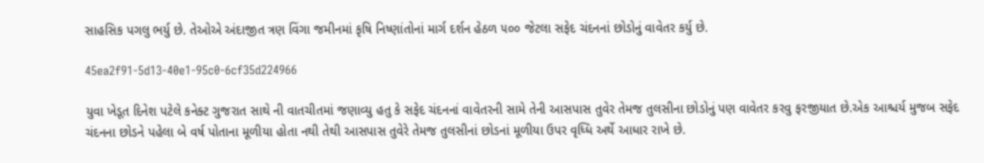સાહસિક પગલુ ભર્યુ છે. તેઓએ અંદાજીત ત્રણ વિંગા જમીનમાં કૃષિ નિષ્ણાંતોનાં માર્ગ દર્શન હેઠળ ૫૦૦ જેટલા સફેદ ચંદનનાં છોડોનું વાવેતર કર્યુ છે.

45ea2f91-5d13-40e1-95c0-6cf35d224966

યુવા ખેડૂત દિનેશ પટેલે કનેક્ટ ગુજરાત સાથે ની વાતચીતમાં જણાવ્યુ હતુ કે સફેદ ચંદનનાં વાવેતરની સામે તેની આસપાસ તુવેર તેમજ તુલસીના છોડોનું પણ વાવેતર કરવુ ફરજીયાત છે.એક આશ્ચર્ય મુજબ સફેદ ચંદનના છોડને પહેલા બે વર્ષ પોતાના મૂળીયા હોતા નથી તેથી આસપાસ તુવેરે તેમજ તુલસીનાં છોડનાં મૂળીયા ઉપર વૃધ્ધિ અર્થે આધાર રાખે છે.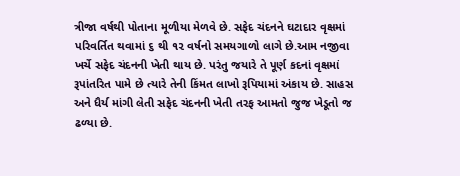ત્રીજા વર્ષથી પોતાના મૂળીયા મેળવે છે. સફેદ ચંદનને ઘટાદાર વૃક્ષમાં પરિવર્તિત થવામાં ૬ થી ૧૨ વર્ષનો સમયગાળો લાગે છે.આમ નજીવા ખર્ચે સફેદ ચંદનની ખેતી થાય છે. પરંતુ જયારે તે પૂર્ણ કદનાં વૃક્ષમાં રૂપાંતરિત પામે છે ત્યારે તેની કિંમત લાખો રૂપિયામાં અંકાય છે. સાહસ અને ધૈર્ય માંગી લેતી સફેદ ચંદનની ખેતી તરફ આમતો જુજ ખેડૂતો જ ઢળ્યા છે.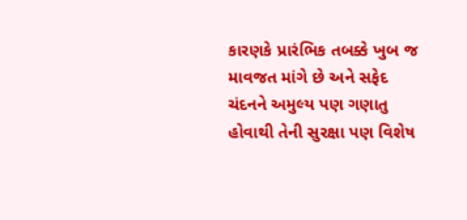કારણકે પ્રારંભિક તબક્કે ખુબ જ માવજત માંગે છે અને સફેદ ચંદનને અમુલ્ય પણ ગણાતુ હોવાથી તેની સુરક્ષા પણ વિશેષ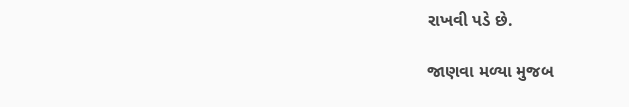રાખવી પડે છે.

જાણવા મળ્યા મુજબ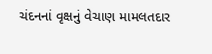ચંદનનાં વૃક્ષનું વેચાણ મામલતદાર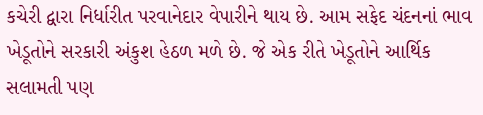કચેરી દ્વારા નિર્ધારીત પરવાનેદાર વેપારીને થાય છે. આમ સફેદ ચંદનનાં ભાવ ખેડૂતોને સરકારી અંકુશ હેઠળ મળે છે. જે એક રીતે ખેડૂતોને આર્થિક સલામતી પણ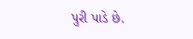પુરી પાડે છે.